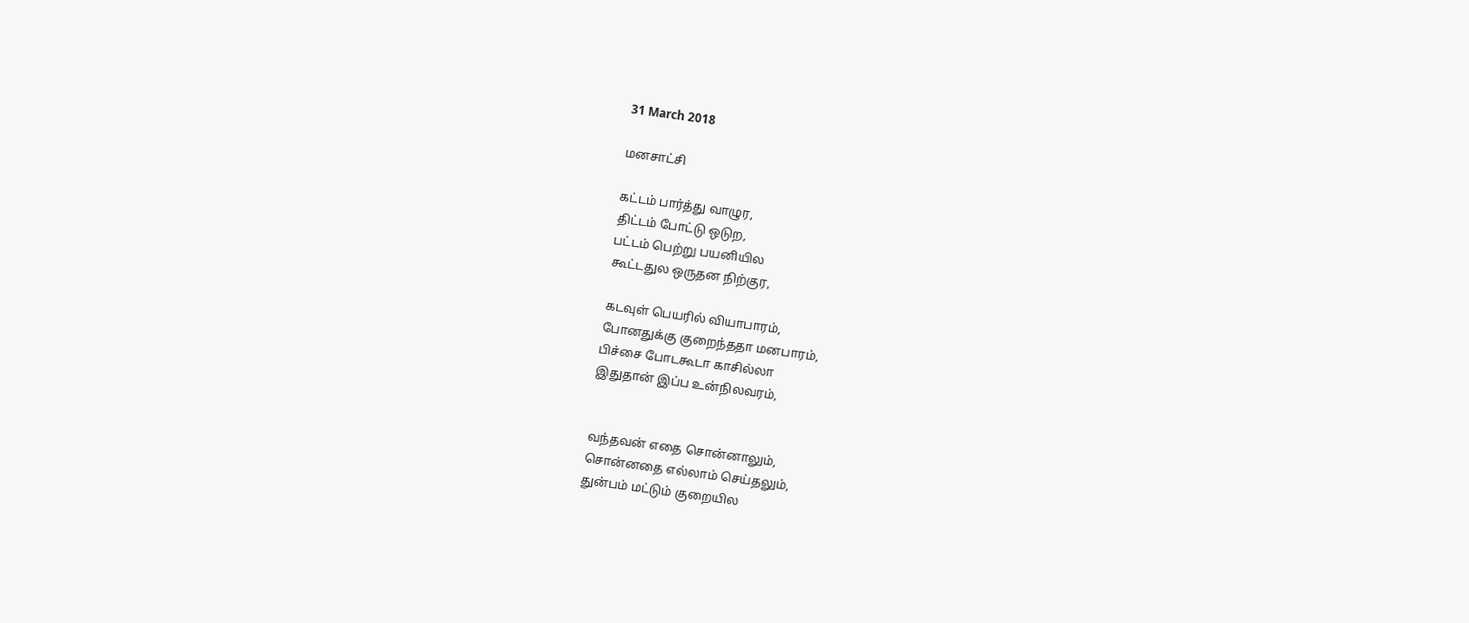31 March 2018

மனசாட்சி

கட்டம் பார்த்து வாழுர,
திட்டம் போட்டு ஒடுற,
பட்டம் பெற்று பயனியில
கூட்டதுல ஒருதன நிற்குர,

கடவுள் பெயரில் வியாபாரம்,
போனதுக்கு குறைந்ததா மனபாரம்,
பிச்சை போடகூடா காசில்லா
இதுதான் இப்ப உன்நிலவரம்,


வந்தவன் எதை சொன்னாலும்,
சொன்னதை எல்லாம் செய்தலும்,
துன்பம் மட்டும் குறையில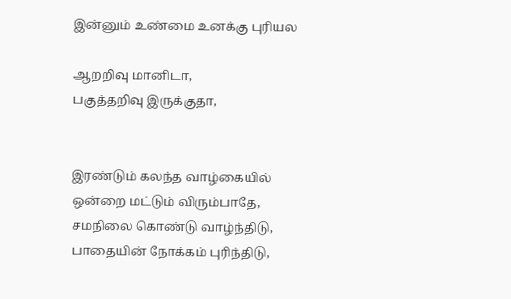இன்னும் உண்மை உனக்கு புரியல

ஆறறிவு மானிடா,
பகுத்தறிவு இருக்குதா,


இரண்டும் கலந்த வாழ்கையில்
ஒன்றை மட்டும் விரும்பாதே,
சமநிலை கொண்டு வாழ்ந்திடு,
பாதையின் நோக்கம் புரிந்திடு,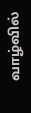வாழ்வில்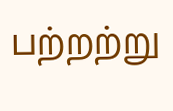பற்றற்று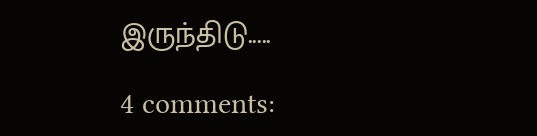இருந்திடு.....

4 comments: